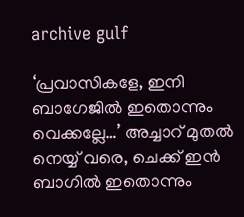archive gulf

‘പ്രവാസികളേ, ഇനി ബാഗേജില്‍ ഇതൊന്നും വെക്കല്ലേ…’ അച്ചാറ് മുതല്‍ നെയ്യ് വരെ, ചെക്ക് ഇന്‍ ബാഗില്‍ ഇതൊന്നും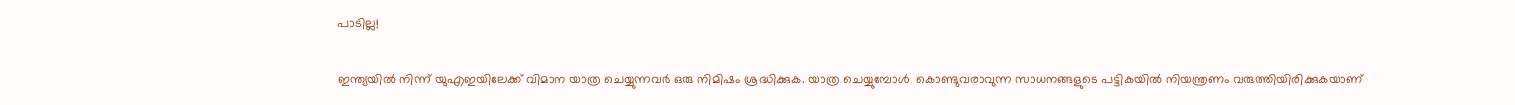പാടില്ല!

ഇന്ത്യയില്‍ നിന്ന് യുഎഇയിലേക്ക് വിമാന യാത്ര ചെയ്യുന്നവര്‍ ഒരു നിമിഷം ശ്രദ്ധിക്കുക. യാത്ര ചെയ്യുമ്പോള്‍  കൊണ്ടുവരാവുന്ന സാധനങ്ങളുടെ പട്ടികയില്‍ നിയന്ത്രണം വരുത്തിയിരിക്കുകയാണ്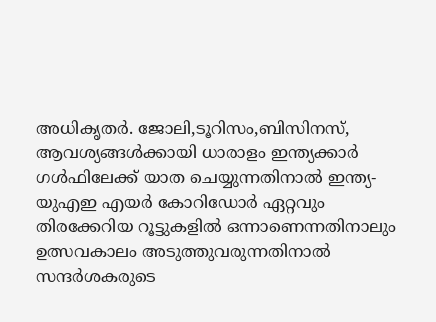അധികൃതര്‍. ജോലി,ടൂറിസം,ബിസിനസ്, ആവശ്യങ്ങള്‍ക്കായി ധാരാളം ഇന്ത്യക്കാര്‍ ഗള്‍ഫിലേക്ക് യാത ചെയ്യുന്നതിനാല്‍ ഇന്ത്യ-യുഎഇ എയര്‍ കോറിഡോര്‍ ഏറ്റവും തിരക്കേറിയ റൂട്ടുകളില്‍ ഒന്നാണെന്നതിനാലും ഉത്സവകാലം അടുത്തുവരുന്നതിനാല്‍ സന്ദര്‍ശകരുടെ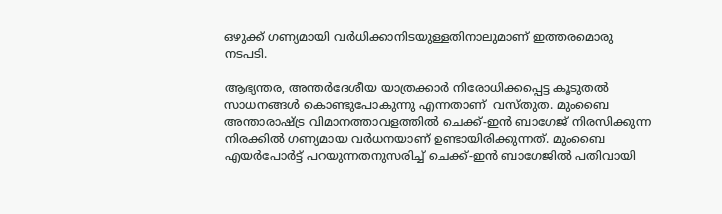ഒഴുക്ക് ഗണ്യമായി വര്‍ധിക്കാനിടയുള്ളതിനാലുമാണ് ഇത്തരമൊരു നടപടി.

ആഭ്യന്തര, അന്തര്‍ദേശീയ യാത്രക്കാര്‍ നിരോധിക്കപ്പെട്ട കൂടുതല്‍ സാധനങ്ങള്‍ കൊണ്ടുപോകുന്നു എന്നതാണ്  വസ്തുത. മുംബൈ അന്താരാഷ്ട്ര വിമാനത്താവളത്തില്‍ ചെക്ക്-ഇന്‍ ബാഗേജ് നിരസിക്കുന്ന നിരക്കില്‍ ഗണ്യമായ വര്‍ധനയാണ് ഉണ്ടായിരിക്കുന്നത്. മുംബൈ എയര്‍പോര്‍ട്ട് പറയുന്നതനുസരിച്ച് ചെക്ക്-ഇന്‍ ബാഗേജില്‍ പതിവായി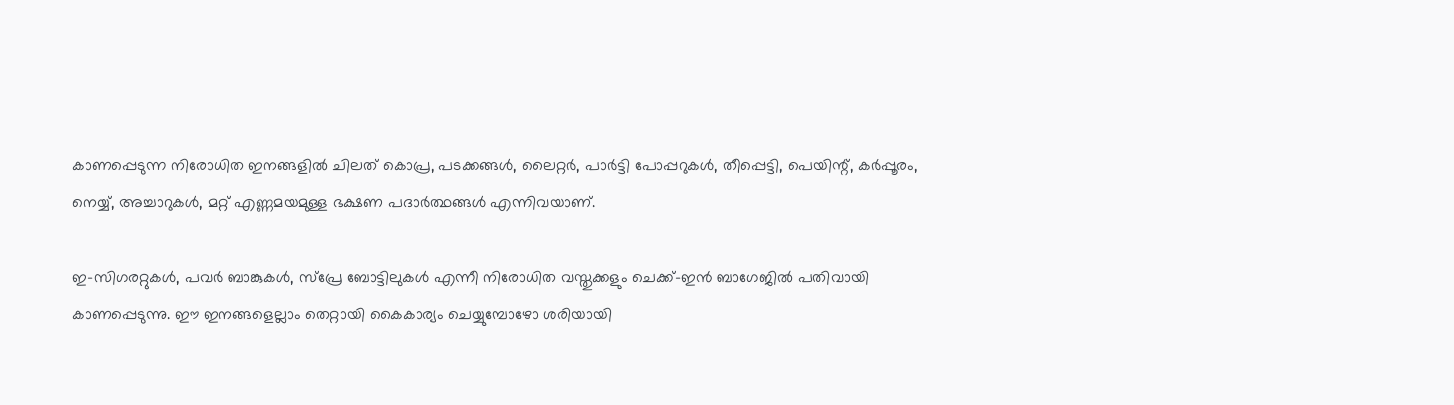കാണപ്പെടുന്ന നിരോധിത ഇനങ്ങളില്‍ ചിലത് കൊപ്ര, പടക്കങ്ങള്‍, ലൈറ്റര്‍, പാര്‍ട്ടി പോപ്പറുകള്‍, തീപ്പെട്ടി, പെയിന്റ്, കര്‍പ്പൂരം, നെയ്യ്, അച്ചാറുകള്‍, മറ്റ് എണ്ണമയമുള്ള ഭക്ഷണ പദാര്‍ത്ഥങ്ങള്‍ എന്നിവയാണ്.

ഇ-സിഗരറ്റുകള്‍, പവര്‍ ബാങ്കുകള്‍, സ്പ്രേ ബോട്ടിലുകള്‍ എന്നീ നിരോധിത വസ്തുക്കളും ചെക്ക്-ഇന്‍ ബാഗേജില്‍ പതിവായി കാണപ്പെടുന്നു. ഈ ഇനങ്ങളെല്ലാം തെറ്റായി കൈകാര്യം ചെയ്യുമ്പോഴോ ശരിയായി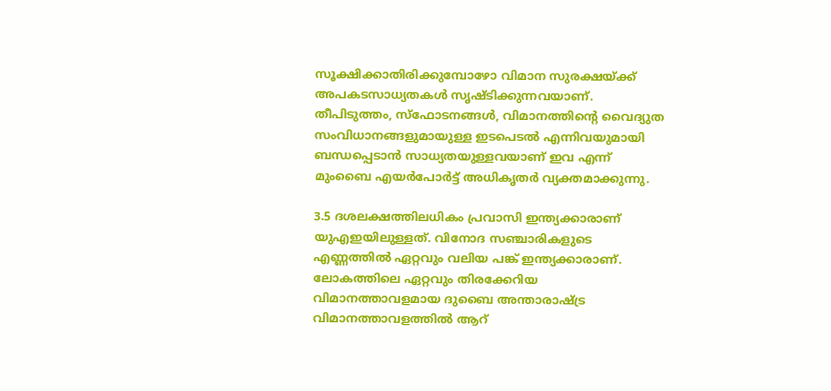സൂക്ഷിക്കാതിരിക്കുമ്പോഴോ വിമാന സുരക്ഷയ്ക്ക് അപകടസാധ്യതകള്‍ സൃഷ്ടിക്കുന്നവയാണ്. തീപിടുത്തം, സ്ഫോടനങ്ങള്‍, വിമാനത്തിന്റെ വൈദ്യുത സംവിധാനങ്ങളുമായുള്ള ഇടപെടല്‍ എന്നിവയുമായി ബന്ധപ്പെടാന്‍ സാധ്യതയുള്ളവയാണ് ഇവ എന്ന് മുംബൈ എയര്‍പോര്‍ട്ട് അധികൃതര്‍ വ്യക്തമാക്കുന്നു.

3.5 ദശലക്ഷത്തിലധികം പ്രവാസി ഇന്ത്യക്കാരാണ് യുഎഇയിലുള്ളത്. വിനോദ സഞ്ചാരികളുടെ എണ്ണത്തില്‍ ഏറ്റവും വലിയ പങ്ക് ഇന്ത്യക്കാരാണ്. ലോകത്തിലെ ഏറ്റവും തിരക്കേറിയ വിമാനത്താവളമായ ദുബൈ അന്താരാഷ്ട്ര വിമാനത്താവളത്തില്‍ ആറ്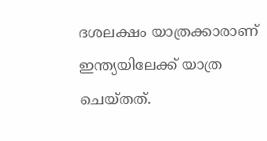ദശലക്ഷം യാത്രക്കാരാണ് ഇന്ത്യയിലേക്ക് യാത്ര ചെയ്തത്.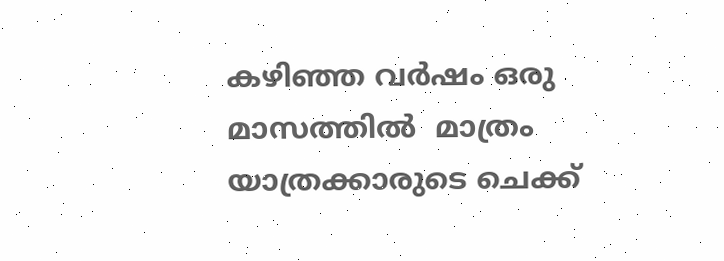കഴിഞ്ഞ വര്‍ഷം ഒരു മാസത്തില്‍  മാത്രം  യാത്രക്കാരുടെ ചെക്ക്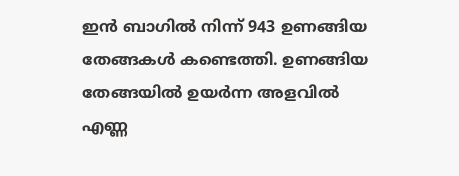ഇന്‍ ബാഗില്‍ നിന്ന് 943 ഉണങ്ങിയ തേങ്ങകള്‍ കണ്ടെത്തി. ഉണങ്ങിയ തേങ്ങയില്‍ ഉയര്‍ന്ന അളവില്‍ എണ്ണ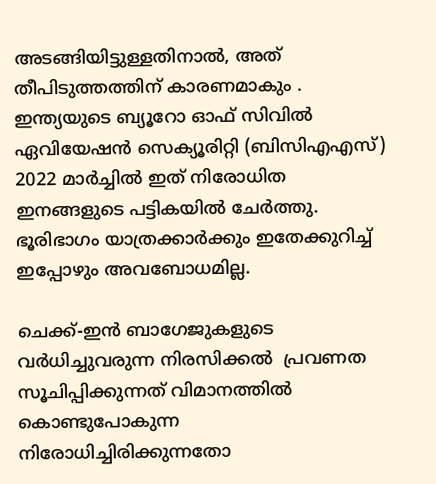അടങ്ങിയിട്ടുള്ളതിനാല്‍, അത് തീപിടുത്തത്തിന് കാരണമാകും . ഇന്ത്യയുടെ ബ്യൂറോ ഓഫ് സിവില്‍ ഏവിയേഷന്‍ സെക്യൂരിറ്റി (ബിസിഎഎസ്) 2022 മാര്‍ച്ചില്‍ ഇത് നിരോധിത ഇനങ്ങളുടെ പട്ടികയില്‍ ചേര്‍ത്തു. ഭൂരിഭാഗം യാത്രക്കാര്‍ക്കും ഇതേക്കുറിച്ച് ഇപ്പോഴും അവബോധമില്ല.

ചെക്ക്-ഇന്‍ ബാഗേജുകളുടെ വര്‍ധിച്ചുവരുന്ന നിരസിക്കല്‍  പ്രവണത സൂചിപ്പിക്കുന്നത് വിമാനത്തില്‍ കൊണ്ടുപോകുന്ന  നിരോധിച്ചിരിക്കുന്നതോ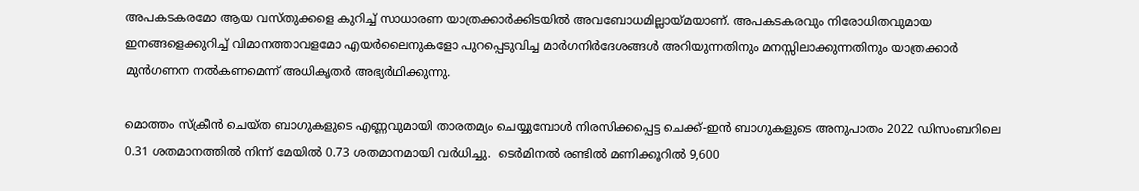അപകടകരമോ ആയ വസ്തുക്കളെ കുറിച്ച് സാധാരണ യാത്രക്കാര്‍ക്കിടയില്‍ അവബോധമില്ലായ്മയാണ്. അപകടകരവും നിരോധിതവുമായ ഇനങ്ങളെക്കുറിച്ച് വിമാനത്താവളമോ എയര്‍ലൈനുകളോ പുറപ്പെടുവിച്ച മാര്‍ഗനിര്‍ദേശങ്ങള്‍ അറിയുന്നതിനും മനസ്സിലാക്കുന്നതിനും യാത്രക്കാര്‍ മുന്‍ഗണന നല്‍കണമെന്ന് അധികൃതര്‍ അഭ്യര്‍ഥിക്കുന്നു.

മൊത്തം സ്‌ക്രീന്‍ ചെയ്ത ബാഗുകളുടെ എണ്ണവുമായി താരതമ്യം ചെയ്യുമ്പോള്‍ നിരസിക്കപ്പെട്ട ചെക്ക്-ഇന്‍ ബാഗുകളുടെ അനുപാതം 2022 ഡിസംബറിലെ 0.31 ശതമാനത്തില്‍ നിന്ന് മേയില്‍ 0.73 ശതമാനമായി വര്‍ധിച്ചു.  ടെര്‍മിനല്‍ രണ്ടില്‍ മണിക്കൂറില്‍ 9,600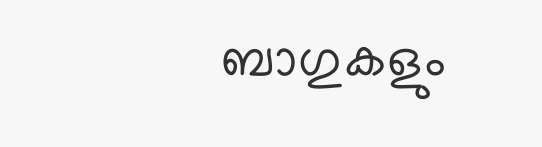ബാഗുകളും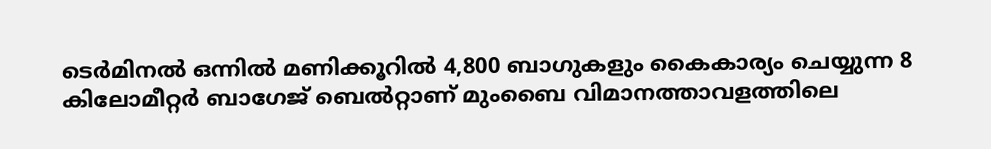ടെര്‍മിനല്‍ ഒന്നില്‍ മണിക്കൂറില്‍ 4,800 ബാഗുകളും കൈകാര്യം ചെയ്യുന്ന 8 കിലോമീറ്റര്‍ ബാഗേജ് ബെല്‍റ്റാണ് മുംബൈ വിമാനത്താവളത്തിലെ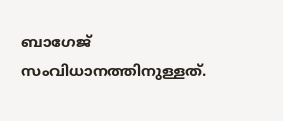ബാഗേജ് സംവിധാനത്തിനുള്ളത്.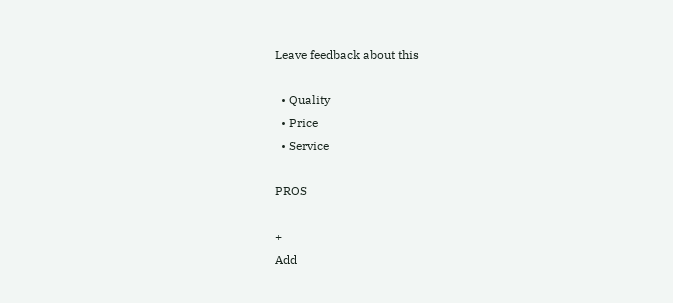Leave feedback about this

  • Quality
  • Price
  • Service

PROS

+
Add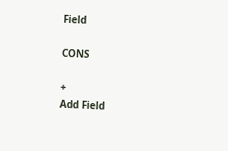Field

CONS

+
Add Field